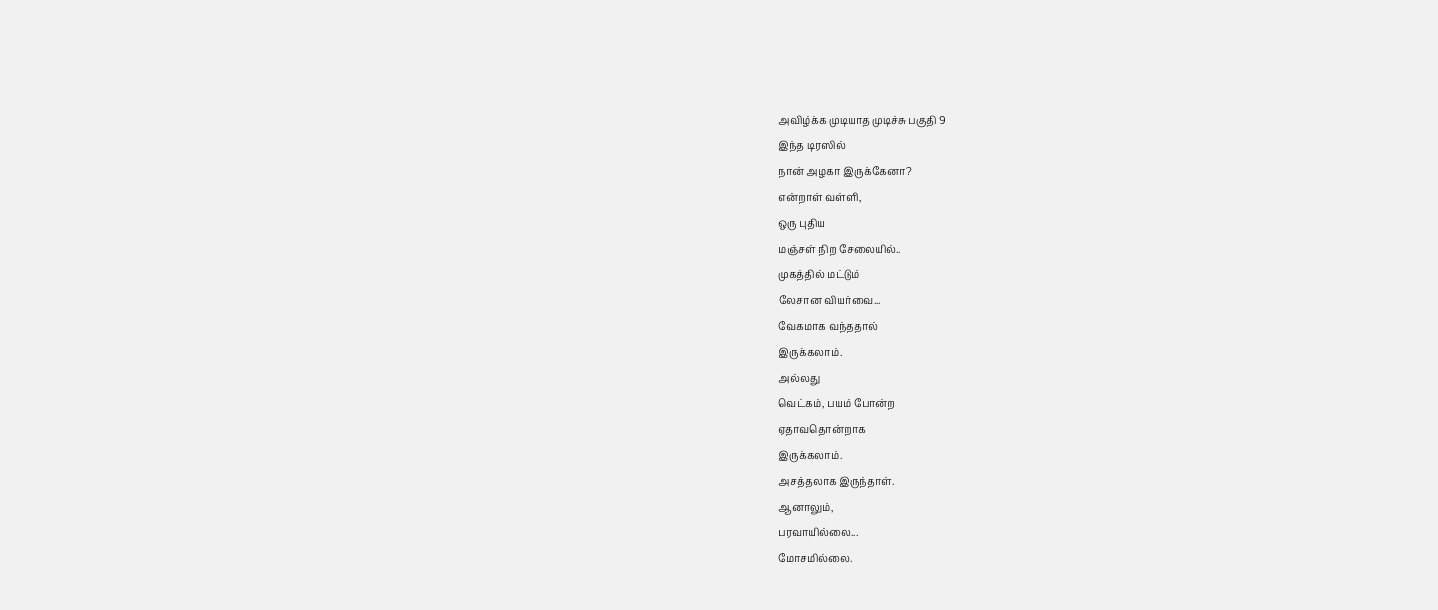அவிழ்க்க முடியாத முடிச்சு பகுதி 9
இந்த டிரஸில்
நான் அழகா இருக்கேனா?
என்றாள் வள்ளி,
ஒரு புதிய
மஞ்சள் நிற சேலையில்..
முகத்தில் மட்டும்
லேசான வியர்வை...
வேகமாக வந்ததால்
இருக்கலாம்.
அல்லது
வெட்கம், பயம் போன்ற
ஏதாவதொன்றாக
இருக்கலாம்.
அசத்தலாக இருந்தாள்.
ஆனாலும்,
பரவாயில்லை...
மோசமில்லை.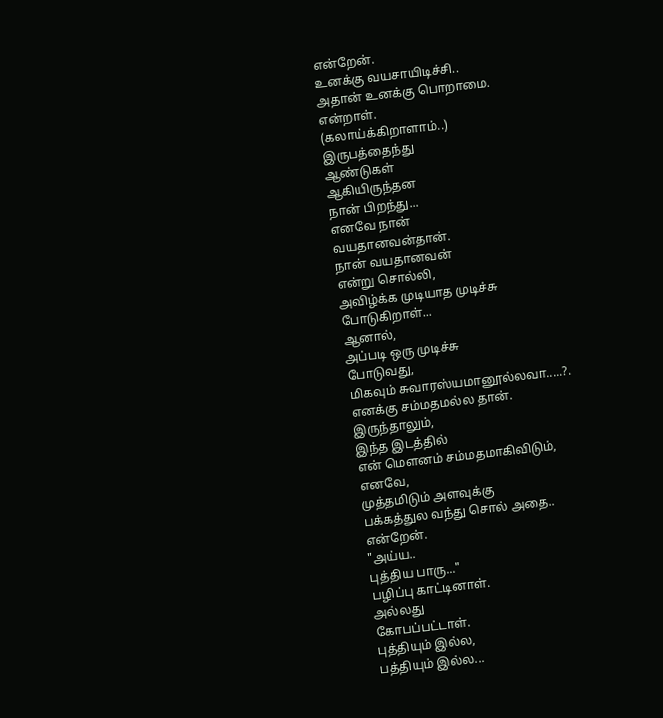என்றேன்.
உனக்கு வயசாயிடிச்சி..
அதான் உனக்கு பொறாமை.
என்றாள்.
(கலாய்க்கிறாளாம்..)
இருபத்தைந்து
ஆண்டுகள்
ஆகியிருந்தன
நான் பிறந்து...
எனவே நான்
வயதானவன்தான்.
நான் வயதானவன்
என்று சொல்லி,
அவிழ்க்க முடியாத முடிச்சு
போடுகிறாள்...
ஆனால்,
அப்படி ஒரு முடிச்சு
போடுவது,
மிகவும் சுவாரஸ்யமானூல்லவா.....?.
எனக்கு சம்மதமல்ல தான்.
இருந்தாலும்,
இந்த இடத்தில்
என் மௌனம் சம்மதமாகிவிடும்,
எனவே,
முத்தமிடும் அளவுக்கு
பக்கத்துல வந்து சொல் அதை..
என்றேன்.
"அய்ய..
புத்திய பாரு..."
பழிப்பு காட்டினாள்.
அல்லது
கோபப்பட்டாள்.
புத்தியும் இல்ல,
பத்தியும் இல்ல...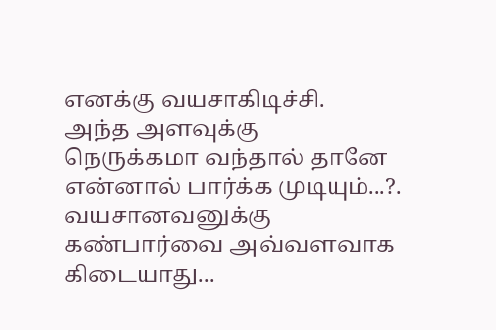எனக்கு வயசாகிடிச்சி.
அந்த அளவுக்கு
நெருக்கமா வந்தால் தானே
என்னால் பார்க்க முடியும்...?.
வயசானவனுக்கு
கண்பார்வை அவ்வளவாக கிடையாது...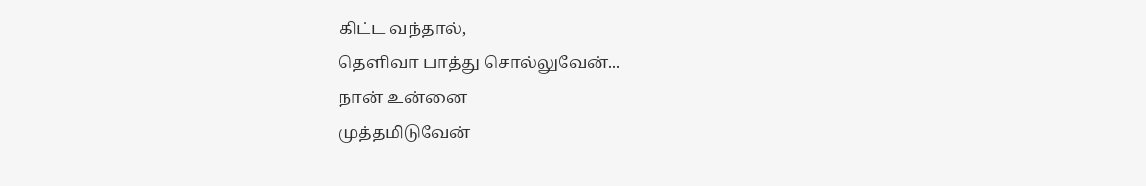கிட்ட வந்தால்,
தெளிவா பாத்து சொல்லுவேன்...
நான் உன்னை
முத்தமிடுவேன்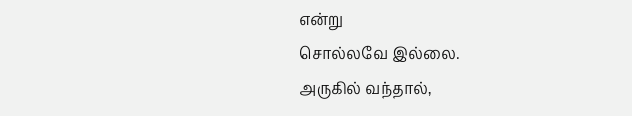என்று
சொல்லவே இல்லை.
அருகில் வந்தால்,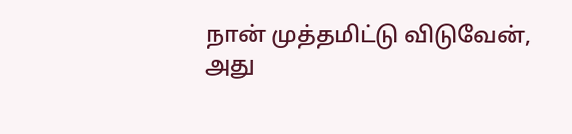நான் முத்தமிட்டு விடுவேன்,
அது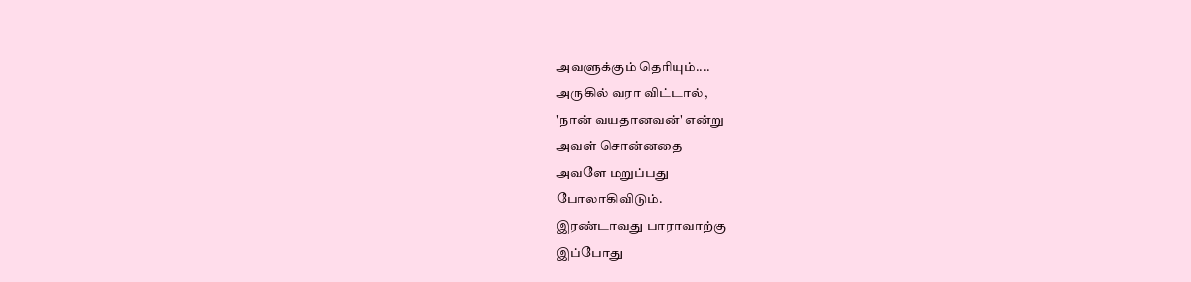அவளுக்கும் தெரியும்....
அருகில் வரா விட்டால்,
'நான் வயதானவன்' என்று
அவள் சொன்னதை
அவளே மறுப்பது
போலாகிவிடும்.
இரண்டாவது பாராவாற்கு
இப்போது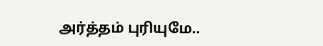அர்த்தம் புரியுமே..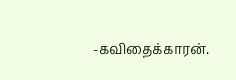-கவிதைக்காரன்.